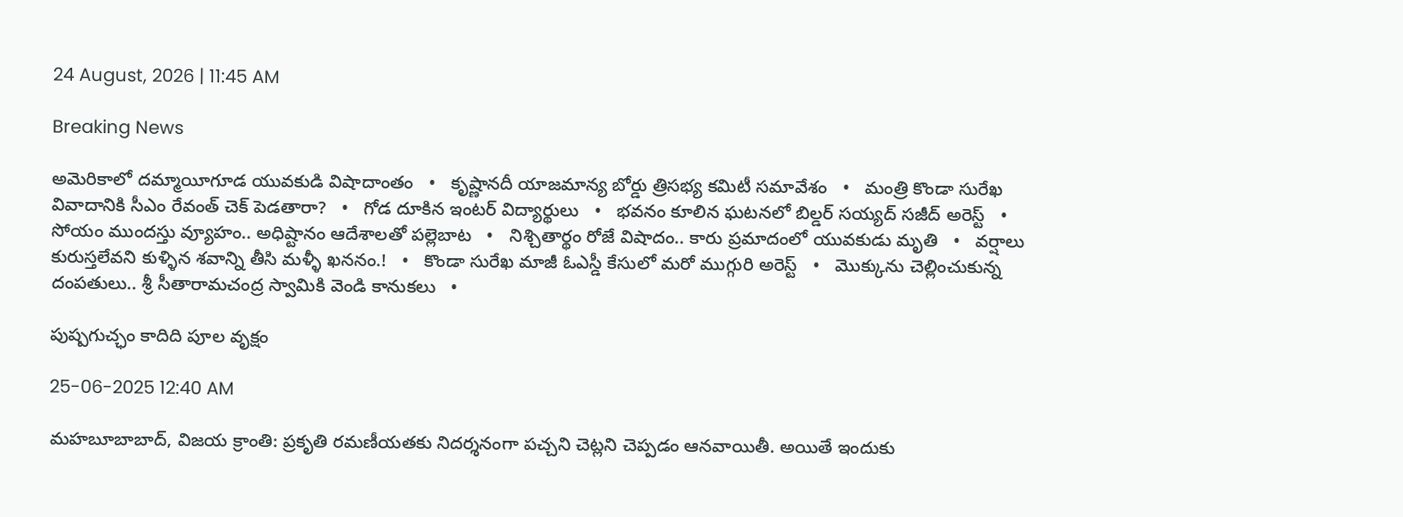24 August, 2026 | 11:45 AM

Breaking News

అమెరికాలో దమ్మాయీగూడ యువకుడి విషాదాంతం   •   కృష్ణానదీ యాజమాన్య బోర్డు త్రిసభ్య కమిటీ సమావేశం   •   మంత్రి కొండా సురేఖ వివాదానికి సీఎం రేవంత్ చెక్ పెడతారా?   •   గోడ దూకిన ఇంటర్ విద్యార్థులు   •   భవనం కూలిన ఘటనలో బిల్డర్‌ సయ్యద్‌ సజీద్‌ అరెస్ట్   •   సోయం ముందస్తు వ్యూహం.. అధిష్టానం ఆదేశాలతో పల్లెబాట   •   నిశ్చితార్థం రోజే విషాదం.. కారు ప్రమాదంలో యువకుడు మృతి   •   వర్షాలు కురుస్తలేవని కుళ్ళిన శవాన్ని తీసి మళ్ళీ ఖననం.!   •   కొండా సురేఖ మాజీ ఓఎస్డీ కేసులో మరో ముగ్గురి అరెస్ట్   •   మొక్కును చెల్లించుకున్న దంపతులు.. శ్రీ సీతారామచంద్ర స్వామికి వెండి కానుకలు   •

పుష్పగుచ్ఛం కాదిది పూల వృక్షం

25-06-2025 12:40 AM

మహబూబాబాద్, విజయ క్రాంతి: ప్రకృతి రమణీయతకు నిదర్శనంగా పచ్చని చెట్లని చెప్పడం ఆనవాయితీ. అయితే ఇందుకు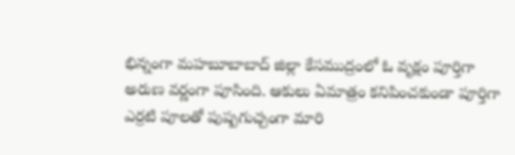భిన్నంగా మహబూబాబాద్ జిల్లా కేసముద్రంలో ఓ వృక్షం పూర్తిగా అరుణ వర్ణంగా పూసింది. ఆకులు ఏమాత్రం కనిపించకుండా పూర్తిగా ఎర్రటి పూలతో పుష్పగుచ్చంగా మారి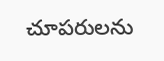చూపరులను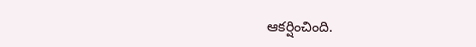ఆకర్షించింది.